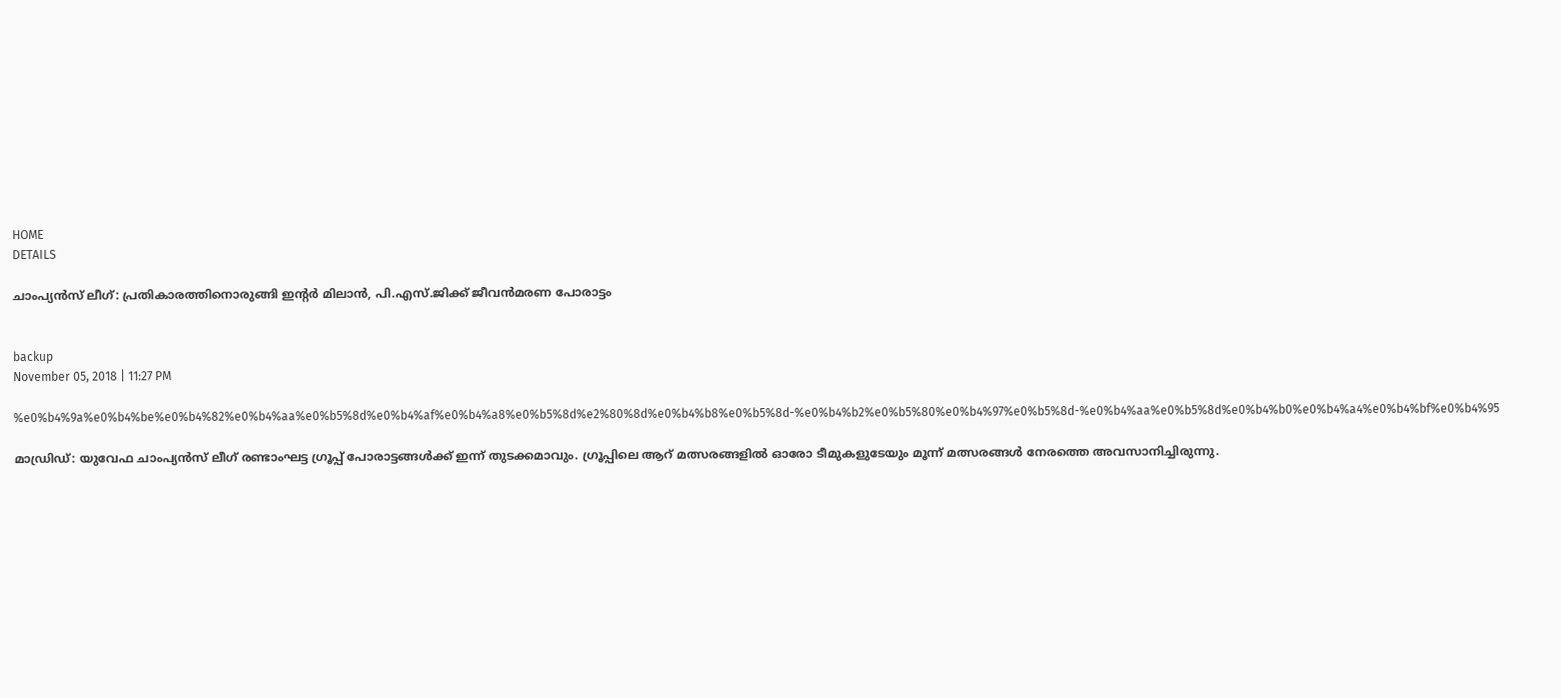HOME
DETAILS

ചാംപ്യന്‍സ് ലീഗ്: പ്രതികാരത്തിനൊരുങ്ങി ഇന്റര്‍ മിലാന്‍, പി.എസ്.ജിക്ക് ജീവന്‍മരണ പോരാട്ടം


backup
November 05, 2018 | 11:27 PM

%e0%b4%9a%e0%b4%be%e0%b4%82%e0%b4%aa%e0%b5%8d%e0%b4%af%e0%b4%a8%e0%b5%8d%e2%80%8d%e0%b4%b8%e0%b5%8d-%e0%b4%b2%e0%b5%80%e0%b4%97%e0%b5%8d-%e0%b4%aa%e0%b5%8d%e0%b4%b0%e0%b4%a4%e0%b4%bf%e0%b4%95

മാഡ്രിഡ്: യുവേഫ ചാംപ്യന്‍സ് ലീഗ് രണ്ടാംഘട്ട ഗ്രൂപ്പ് പോരാട്ടങ്ങള്‍ക്ക് ഇന്ന് തുടക്കമാവും. ഗ്രൂപ്പിലെ ആറ് മത്സരങ്ങളില്‍ ഓരോ ടീമുകളുടേയും മൂന്ന് മത്സരങ്ങള്‍ നേരത്തെ അവസാനിച്ചിരുന്നു.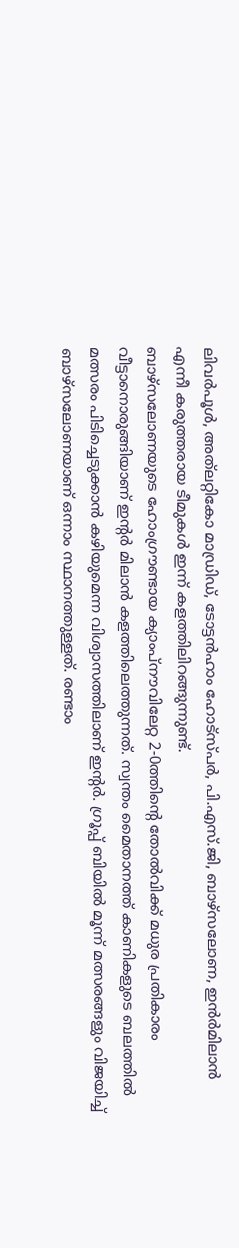ലിവര്‍പൂള്‍, അത്‌ലറ്റികോ മാഡ്രിഡ്, ടോട്ടന്‍ഹാം ഹോട്‌സ്പര്‍, പി.എസ്.ജി, ബാഴ്‌സലോണ, ഇന്‍ര്‍മിലാന്‍ എന്നീ കരുത്തരായ ടീമുകള്‍ ഇന്ന് കളത്തിലിറങ്ങുന്നുണ്ട്.
ബാഴ്‌സലോണയുടെ ഹോംഗ്രൗണ്ടായ ക്യാംപ്‌നൗവിലേറ്റ 2-0ത്തിന്റെ തോല്‍വിക്ക് മധുര പ്രതികാരം വീട്ടാനൊരുങ്ങിയാണ് ഇന്റര്‍ മിലാന്‍ കളത്തിലെത്തുന്നത്. സ്വന്തം മൈതാനത്ത് കാണികളുടെ ബലത്തില്‍ മത്സരം പിടിച്ചെടുക്കാന്‍ കഴിയുമെന്ന വിശ്വാസത്തിലാണ് ഇന്റര്‍. ഗ്രൂപ്പ് ബിയില്‍ മൂന്ന് മത്സരങ്ങളും വിജയിച്ച് ബാഴ്‌സലോണയാണ് ഒന്നാം സ്ഥാനത്തുള്ളത്. രണ്ടാം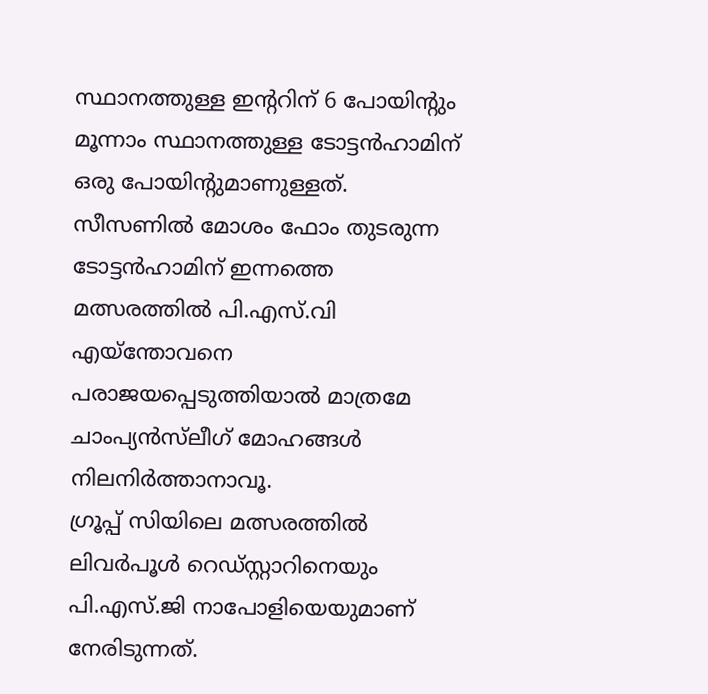സ്ഥാനത്തുള്ള ഇന്ററിന് 6 പോയിന്റും മൂന്നാം സ്ഥാനത്തുള്ള ടോട്ടന്‍ഹാമിന് ഒരു പോയിന്റുമാണുള്ളത്. സീസണില്‍ മോശം ഫോം തുടരുന്ന ടോട്ടന്‍ഹാമിന് ഇന്നത്തെ മത്സരത്തില്‍ പി.എസ്.വി എയ്‌ന്തോവനെ പരാജയപ്പെടുത്തിയാല്‍ മാത്രമേ ചാംപ്യന്‍സ്‌ലീഗ് മോഹങ്ങള്‍ നിലനിര്‍ത്താനാവൂ.
ഗ്രൂപ്പ് സിയിലെ മത്സരത്തില്‍ ലിവര്‍പൂള്‍ റെഡ്സ്റ്റാറിനെയും പി.എസ്.ജി നാപോളിയെയുമാണ് നേരിടുന്നത്.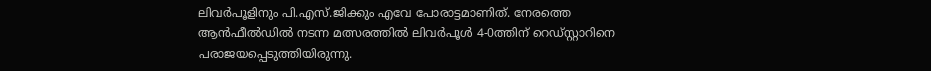ലിവര്‍പൂളിനും പി.എസ്.ജിക്കും എവേ പോരാട്ടമാണിത്. നേരത്തെ ആന്‍ഫീല്‍ഡില്‍ നടന്ന മത്സരത്തില്‍ ലിവര്‍പൂള്‍ 4-0ത്തിന് റെഡ്സ്റ്റാറിനെ പരാജയപ്പെടുത്തിയിരുന്നു.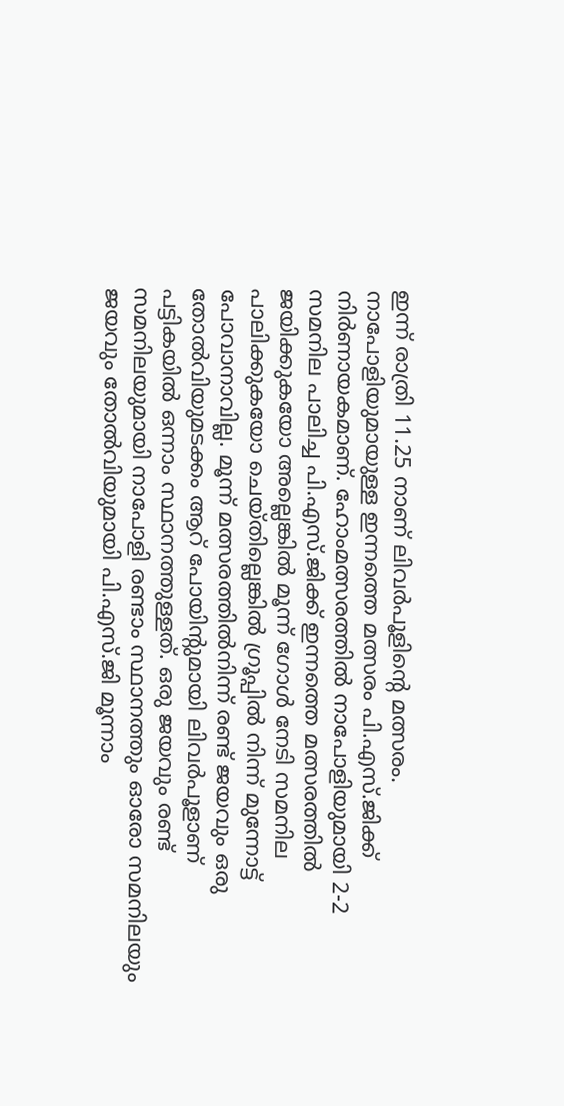ഇന്ന് രാത്രി 11.25 നാണ് ലിവര്‍പൂളിന്റെ മത്സരം. നാപോളിയുമായുള്ള ഇന്നത്തെ മത്സരം പി.എസ്.ജിക്ക് നിര്‍ണായകമാണ്. ഹോംമത്സരത്തില്‍ നാപോളിയുമായി 2-2 സമനില പാലിച്ച പി.എസ്.ജിക്ക് ഇന്നത്തെ മത്സരത്തില്‍ ജയിക്കുകയോ അല്ലെങ്കില്‍ മൂന്ന് ഗോള്‍ നേടി സമനില പാലിക്കുകയോ ചെയ്തില്ലെങ്കില്‍ ഗ്രൂപ്പില്‍ നിന്ന് മുന്നോട്ട് പോവാനാവില്ല. മൂന്ന് മത്സരത്തില്‍നിന്ന് രണ്ട് ജയവും ഒരു തോല്‍വിയുമടക്കം ആറ് പോയിന്റുമായി ലിവര്‍പൂളാണ് പട്ടികയില്‍ ഒന്നാം സ്ഥാനത്തുള്ളത്. ഒരു ജയവും രണ്ട് സമനിലയുമായി നാപോളി രണ്ടാം സ്ഥാനത്തും ഓരോ സമനിലയും ജയവും തോല്‍വിയുമായി പി.എസ്.ജി മൂന്നാം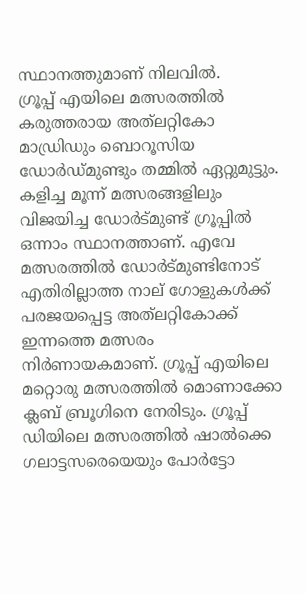സ്ഥാനത്തുമാണ് നിലവില്‍.
ഗ്രൂപ്പ് എയിലെ മത്സരത്തില്‍ കരുത്തരായ അത്‌ലറ്റികോ മാഡ്രിഡും ബൊറൂസിയ ഡോര്‍ഡ്മുണ്ടും തമ്മില്‍ ഏറ്റുമുട്ടും. കളിച്ച മൂന്ന് മത്സരങ്ങളിലും വിജയിച്ച ഡോര്‍ട്മുണ്ട് ഗ്രൂപ്പില്‍ ഒന്നാം സ്ഥാനത്താണ്. എവേ മത്സരത്തില്‍ ഡോര്‍ട്മുണ്ടിനോട് എതിരില്ലാത്ത നാല് ഗോളുകള്‍ക്ക് പരജയപ്പെട്ട അത്‌ലറ്റികോക്ക് ഇന്നത്തെ മത്സരം നിര്‍ണായകമാണ്. ഗ്രൂപ്പ് എയിലെ മറ്റൊരു മത്സരത്തില്‍ മൊണാക്കോ ക്ലബ് ബ്രൂഗിനെ നേരിടും. ഗ്രൂപ്പ് ഡിയിലെ മത്സരത്തില്‍ ഷാല്‍ക്കെ ഗലാട്ടസരെയെയും പോര്‍ട്ടോ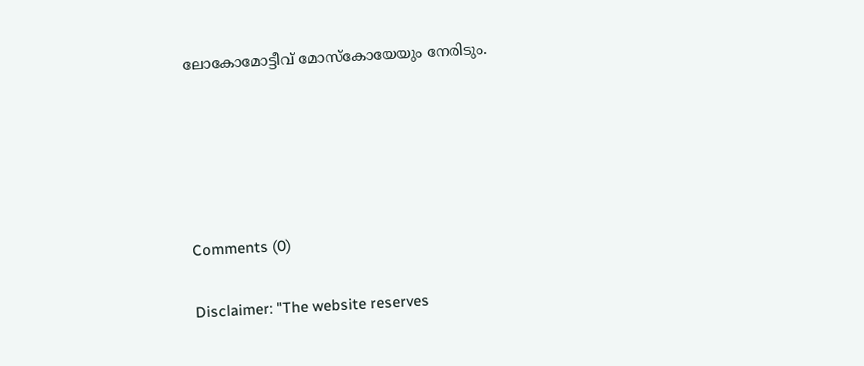ലോകോമോട്ടീവ് മോസ്‌കോയേയും നേരിടും.





Comments (0)

Disclaimer: "The website reserves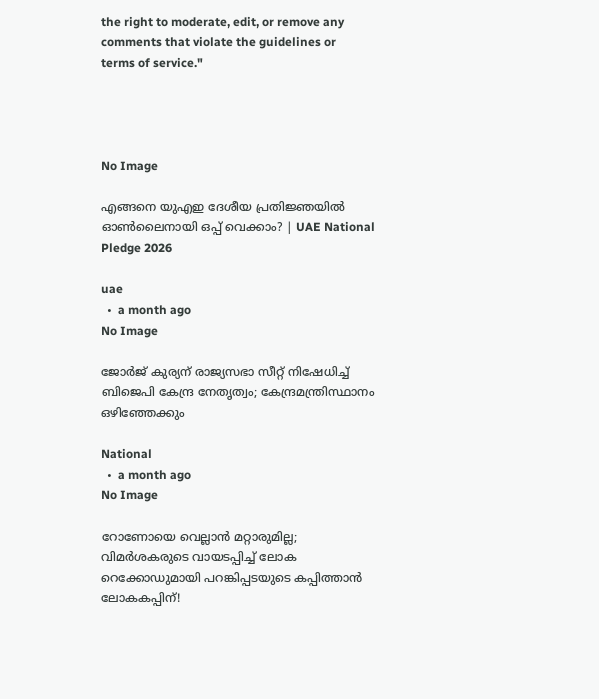the right to moderate, edit, or remove any comments that violate the guidelines or terms of service."




No Image

എങ്ങനെ യുഎഇ ദേശീയ പ്രതിജ്ഞയിൽ ഓൺലൈനായി ഒപ്പ് വെക്കാം? | UAE National Pledge 2026

uae
  •  a month ago
No Image

ജോർജ് കുര്യന് രാജ്യസഭാ സീറ്റ് നിഷേധിച്ച് ബിജെപി കേന്ദ്ര നേതൃത്വം; കേന്ദ്രമന്ത്രിസ്ഥാനം ഒഴിഞ്ഞേക്കും

National
  •  a month ago
No Image

റോണോയെ വെല്ലാൻ മറ്റാരുമില്ല; വിമർശകരുടെ വായടപ്പിച്ച് ലോക റെക്കോഡുമായി പറങ്കിപ്പടയുടെ കപ്പിത്താൻ ലോകകപ്പിന്!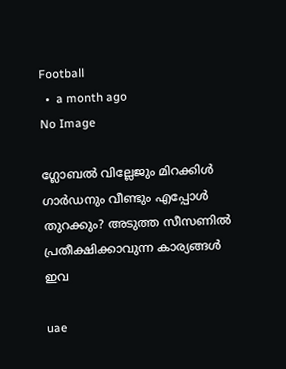Football
  •  a month ago
No Image

ഗ്ലോബൽ വില്ലേജും മിറക്കിൾ ഗാർഡനും വീണ്ടും എപ്പോൾ തുറക്കും? അടുത്ത സീസണിൽ പ്രതീക്ഷിക്കാവുന്ന കാര്യങ്ങൾ ഇവ

uae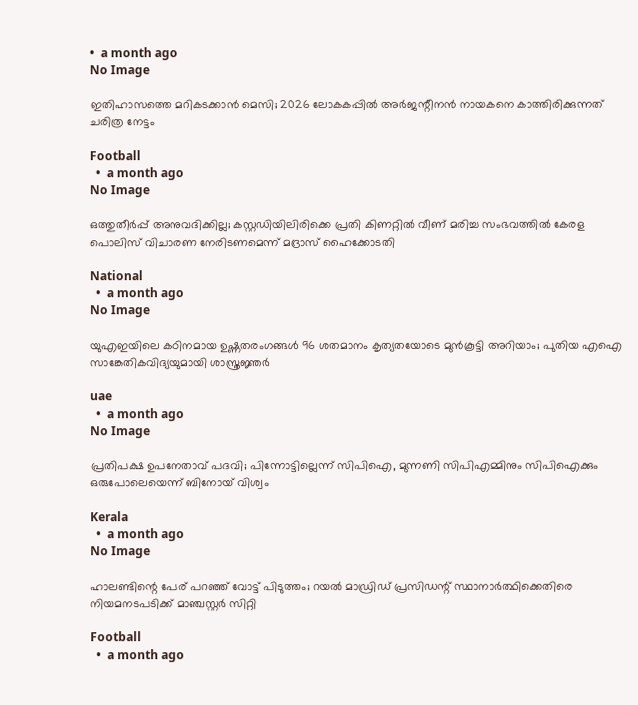•  a month ago
No Image

ഇതിഹാസത്തെ മറികടക്കാൻ മെസി; 2026 ലോകകപ്പിൽ അർജന്റീനൻ നായകനെ കാത്തിരിക്കുന്നത് ചരിത്ര നേട്ടം

Football
  •  a month ago
No Image

ഒത്തുതീർപ്പ് അനുവദിക്കില്ല; കസ്റ്റഡിയിലിരിക്കെ പ്രതി കിണറ്റിൽ വീണ് മരിച്ച സംഭവത്തിൽ കേരള പൊലിസ് വിചാരണ നേരിടണമെന്ന് മദ്രാസ് ഹൈക്കോടതി

National
  •  a month ago
No Image

യുഎഇയിലെ കഠിനമായ ഉഷ്ണതരംഗങ്ങൾ 96 ശതമാനം കൃത്യതയോടെ മുൻകൂട്ടി അറിയാം; പുതിയ എഐ സാങ്കേതികവിദ്യയുമായി ശാസ്ത്രജ്ഞർ

uae
  •  a month ago
No Image

പ്രതിപക്ഷ ഉപനേതാവ് പദവി; പിന്നോട്ടില്ലെന്ന് സിപിഐ, മുന്നണി സിപിഎമ്മിനും സിപിഐക്കും ഒരുപോലെയെന്ന് ബിനോയ് വിശ്വം

Kerala
  •  a month ago
No Image

ഹാലണ്ടിന്റെ പേര് പറഞ്ഞ് വോട്ട് പിടുത്തം; റയൽ മാഡ്രിഡ് പ്രസിഡന്റ് സ്ഥാനാർത്ഥിക്കെതിരെ നിയമനടപടിക്ക് മാഞ്ചസ്റ്റർ സിറ്റി

Football
  •  a month ago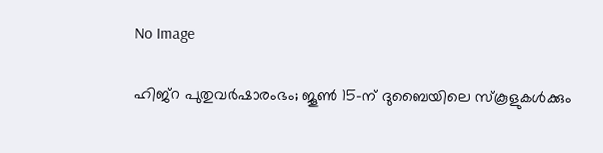No Image

ഹിജ്റ പുതുവർഷാരംഭം; ജൂൺ 15-ന് ദുബൈയിലെ സ്കൂളുകൾക്കും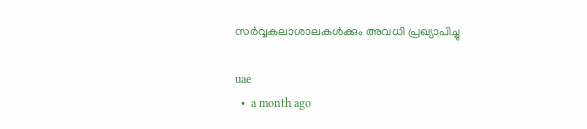സർവ്വകലാശാലകൾക്കും അവധി പ്രഖ്യാപിച്ചു

uae
  •  a month ago